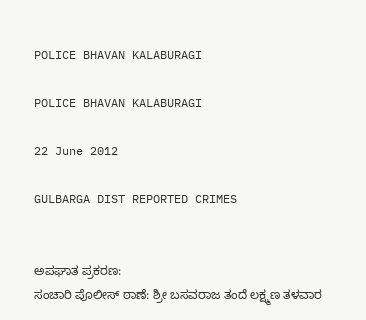POLICE BHAVAN KALABURAGI

POLICE BHAVAN KALABURAGI

22 June 2012

GULBARGA DIST REPORTED CRIMES


ಅಪಘಾತ ಪ್ರಕರಣ:
ಸಂಚಾರಿ ಪೊಲೀಸ್ ಠಾಣೆ: ಶ್ರೀ ಬಸವರಾಜ ತಂದೆ ಲಕ್ಷ್ಮಣ ತಳವಾರ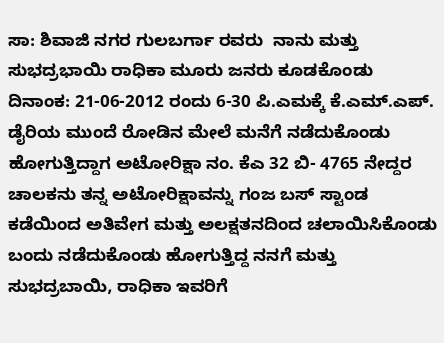ಸಾ: ಶಿವಾಜಿ ನಗರ ಗುಲಬರ್ಗಾ ರವರು  ನಾನು ಮತ್ತು ಸುಭದ್ರಭಾಯಿ ರಾಧಿಕಾ ಮೂರು ಜನರು ಕೂಡಕೊಂಡು  ದಿನಾಂಕ: 21-06-2012 ರಂದು 6-30 ಪಿ.ಎಮಕ್ಕೆ ಕೆ.ಎಮ್.ಎಪ್. ಡೈರಿಯ ಮುಂದೆ ರೋಡಿನ ಮೇಲೆ ಮನೆಗೆ ನಡೆದುಕೊಂಡು ಹೋಗುತ್ತಿದ್ದಾಗ ಅಟೋರಿಕ್ಷಾ ನಂ. ಕೆಎ 32 ಬಿ- 4765 ನೇದ್ದರ ಚಾಲಕನು ತನ್ನ ಅಟೋರಿಕ್ಷಾವನ್ನು ಗಂಜ ಬಸ್ ಸ್ಟಾಂಡ ಕಡೆಯಿಂದ ಅತಿವೇಗ ಮತ್ತು ಅಲಕ್ಷತನದಿಂದ ಚಲಾಯಿಸಿಕೊಂಡು ಬಂದು ನಡೆದುಕೊಂಡು ಹೋಗುತ್ತಿದ್ದ ನನಗೆ ಮತ್ತು ಸುಭದ್ರಬಾಯಿ, ರಾಧಿಕಾ ಇವರಿಗೆ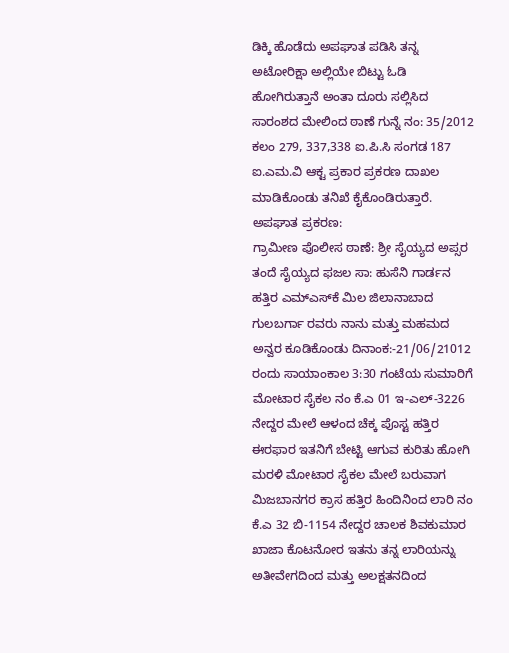ಡಿಕ್ಕಿ ಹೊಡೆದು ಅಪಘಾತ ಪಡಿಸಿ ತನ್ನ ಅಟೋರಿಕ್ಷಾ ಅಲ್ಲಿಯೇ ಬಿಟ್ಟು ಓಡಿ ಹೋಗಿರುತ್ತಾನೆ ಅಂತಾ ದೂರು ಸಲ್ಲಿಸಿದ ಸಾರಂಶದ ಮೇಲಿಂದ ಠಾಣೆ ಗುನ್ನೆ ನಂ: 35/2012 ಕಲಂ 279, 337,338 ಐ.ಪಿ.ಸಿ ಸಂಗಡ 187 ಐ.ಎಮ.ವಿ ಆಕ್ಟ ಪ್ರಕಾರ ಪ್ರಕರಣ ದಾಖಲ ಮಾಡಿಕೊಂಡು ತನಿಖೆ ಕೈಕೊಂಡಿರುತ್ತಾರೆ.
ಅಪಘಾತ ಪ್ರಕರಣ:
ಗ್ರಾಮೀಣ ಪೊಲೀಸ ಠಾಣೆ: ಶ್ರೀ ಸೈಯ್ಯದ ಅಪ್ಸರ ತಂದೆ ಸೈಯ್ಯದ ಫಜಲ ಸಾ: ಹುಸೆನಿ ಗಾರ್ಡನ ಹತ್ತಿರ ಎಮ್‌‌ಎಸ್‌ಕೆ ಮಿಲ ಜಿಲಾನಾಬಾದ ಗುಲಬರ್ಗಾ ರವರು ನಾನು ಮತ್ತು ಮಹಮದ ಅನ್ವರ ಕೂಡಿಕೊಂಡು ದಿನಾಂಕ:-21/06/21012 ರಂದು ಸಾಯಾಂಕಾಲ 3:30 ಗಂಟೆಯ ಸುಮಾರಿಗೆ ಮೋಟಾರ ಸೈಕಲ ನಂ ಕೆ.ಎ 01 ಇ-ಎಲ್-3226 ನೇದ್ದರ ಮೇಲೆ ಆಳಂದ ಚೆಕ್ಕ ಪೊಸ್ಟ ಹತ್ತಿರ ಈರಫಾರ ಇತನಿಗೆ ಬೇಟ್ಟಿ ಆಗುವ ಕುರಿತು ಹೋಗಿ ಮರಳಿ ಮೋಟಾರ ಸೈಕಲ ಮೇಲೆ ಬರುವಾಗ ಮಿಜಬಾನಗರ ಕ್ರಾಸ ಹತ್ತಿರ ಹಿಂದಿನಿಂದ ಲಾರಿ ನಂ ಕೆ.ಎ 32 ಬಿ-1154 ನೇದ್ದರ ಚಾಲಕ ಶಿವಕುಮಾರ ಖಾಜಾ ಕೊಟನೋರ ಇತನು ತನ್ನ ಲಾರಿಯನ್ನು ಅತೀವೇಗದಿಂದ ಮತ್ತು ಅಲಕ್ಷತನದಿಂದ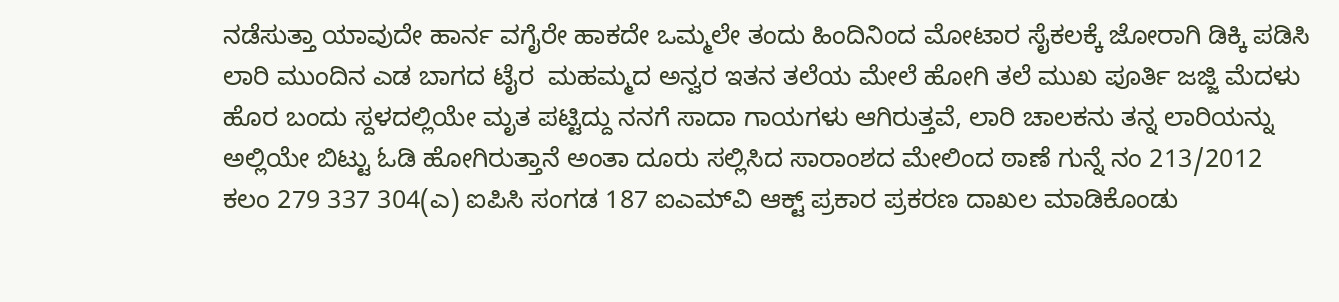ನಡೆಸುತ್ತಾ ಯಾವುದೇ ಹಾರ್ನ ವಗೈರೇ ಹಾಕದೇ ಒಮ್ಮಲೇ ತಂದು ಹಿಂದಿನಿಂದ ಮೋಟಾರ ಸೈಕಲಕ್ಕೆ ಜೋರಾಗಿ ಡಿಕ್ಕಿ ಪಡಿಸಿ ಲಾರಿ ಮುಂದಿನ ಎಡ ಬಾಗದ ಟೈರ  ಮಹಮ್ಮದ ಅನ್ವರ ಇತನ ತಲೆಯ ಮೇಲೆ ಹೋಗಿ ತಲೆ ಮುಖ ಪೂರ್ತಿ ಜಜ್ಜಿ ಮೆದಳು ಹೊರ ಬಂದು ಸ್ದಳದಲ್ಲಿಯೇ ಮೃತ ಪಟ್ಟಿದ್ದು ನನಗೆ ಸಾದಾ ಗಾಯಗಳು ಆಗಿರುತ್ತವೆ, ಲಾರಿ ಚಾಲಕನು ತನ್ನ ಲಾರಿಯನ್ನು ಅಲ್ಲಿಯೇ ಬಿಟ್ಟು ಓಡಿ ಹೋಗಿರುತ್ತಾನೆ ಅಂತಾ ದೂರು ಸಲ್ಲಿಸಿದ ಸಾರಾಂಶದ ಮೇಲಿಂದ ಠಾಣೆ ಗುನ್ನೆ ನಂ 213/2012 ಕಲಂ 279 337 304(ಎ) ಐಪಿಸಿ ಸಂಗಡ 187 ಐಎಮ್‌ವಿ ಆಕ್ಟ್‌ ಪ್ರಕಾರ ಪ್ರಕರಣ ದಾಖಲ ಮಾಡಿಕೊಂಡು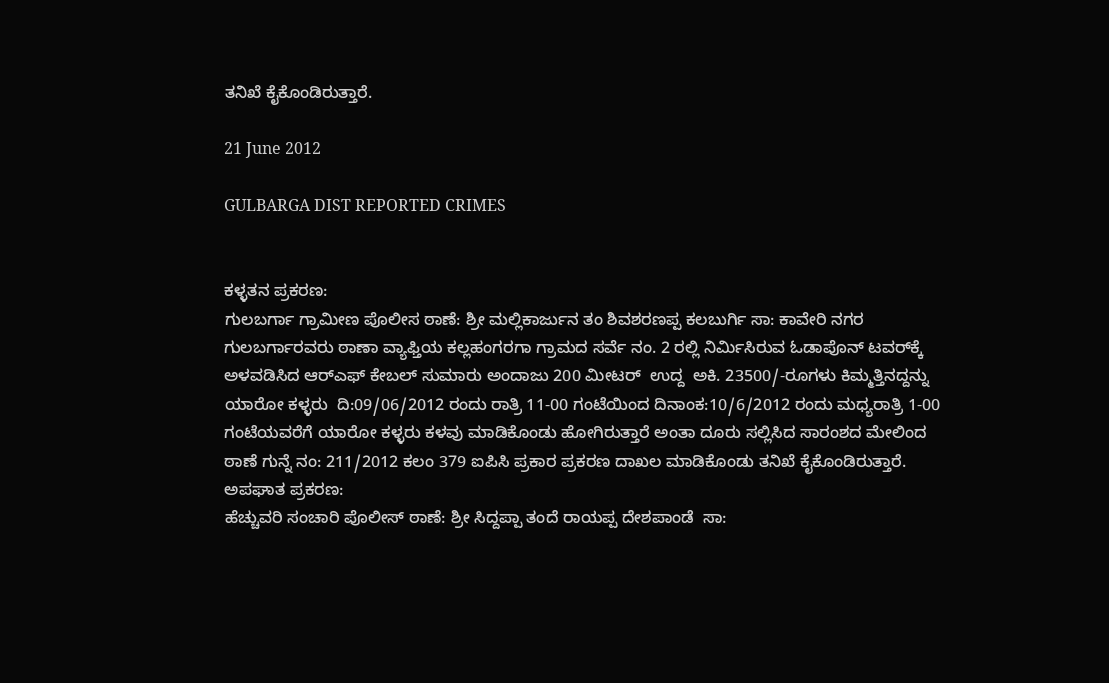ತನಿಖೆ ಕೈಕೊಂಡಿರುತ್ತಾರೆ.

21 June 2012

GULBARGA DIST REPORTED CRIMES


ಕಳ್ಳತನ ಪ್ರಕರಣ:
ಗುಲಬರ್ಗಾ ಗ್ರಾಮೀಣ ಪೊಲೀಸ ಠಾಣೆ: ಶ್ರೀ ಮಲ್ಲಿಕಾರ್ಜುನ ತಂ ಶಿವಶರಣಪ್ಪ ಕಲಬುರ್ಗಿ ಸಾ: ಕಾವೇರಿ ನಗರ ಗುಲಬರ್ಗಾರವರು ಠಾಣಾ ವ್ಯಾಫ್ತಿಯ ಕಲ್ಲಹಂಗರಗಾ ಗ್ರಾಮದ ಸರ್ವೆ ನಂ. 2 ರಲ್ಲಿ ನಿರ್ಮಿಸಿರುವ ಓಡಾಪೊನ್ ಟವರ್‌ಕ್ಕೆ ಅಳವಡಿಸಿದ ಆರ್‌ಎಫ್‌ ಕೇಬಲ್‌ ಸುಮಾರು ಅಂದಾಜು 200 ಮೀಟರ್‌  ಉದ್ದ  ಅಕಿ. 23500/-ರೂಗಳು ಕಿಮ್ಮತ್ತಿನದ್ದನ್ನು ಯಾರೋ ಕಳ್ಳರು  ದಿ:09/06/2012 ರಂದು ರಾತ್ರಿ 11-00 ಗಂಟೆಯಿಂದ ದಿನಾಂಕ:10/6/2012 ರಂದು ಮಧ್ಯರಾತ್ರಿ 1-00 ಗಂಟೆಯವರೆಗೆ ಯಾರೋ ಕಳ್ಳರು ಕಳವು ಮಾಡಿಕೊಂಡು ಹೋಗಿರುತ್ತಾರೆ ಅಂತಾ ದೂರು ಸಲ್ಲಿಸಿದ ಸಾರಂಶದ ಮೇಲಿಂದ ಠಾಣೆ ಗುನ್ನೆ ನಂ: 211/2012 ಕಲಂ 379 ಐಪಿಸಿ ಪ್ರಕಾರ ಪ್ರಕರಣ ದಾಖಲ ಮಾಡಿಕೊಂಡು ತನಿಖೆ ಕೈಕೊಂಡಿರುತ್ತಾರೆ.
ಅಪಘಾತ ಪ್ರಕರಣ:
ಹೆಚ್ಚುವರಿ ಸಂಚಾರಿ ಪೊಲೀಸ್ ಠಾಣೆ: ಶ್ರೀ ಸಿದ್ದಪ್ಪಾ ತಂದೆ ರಾಯಪ್ಪ ದೇಶಪಾಂಡೆ  ಸಾ: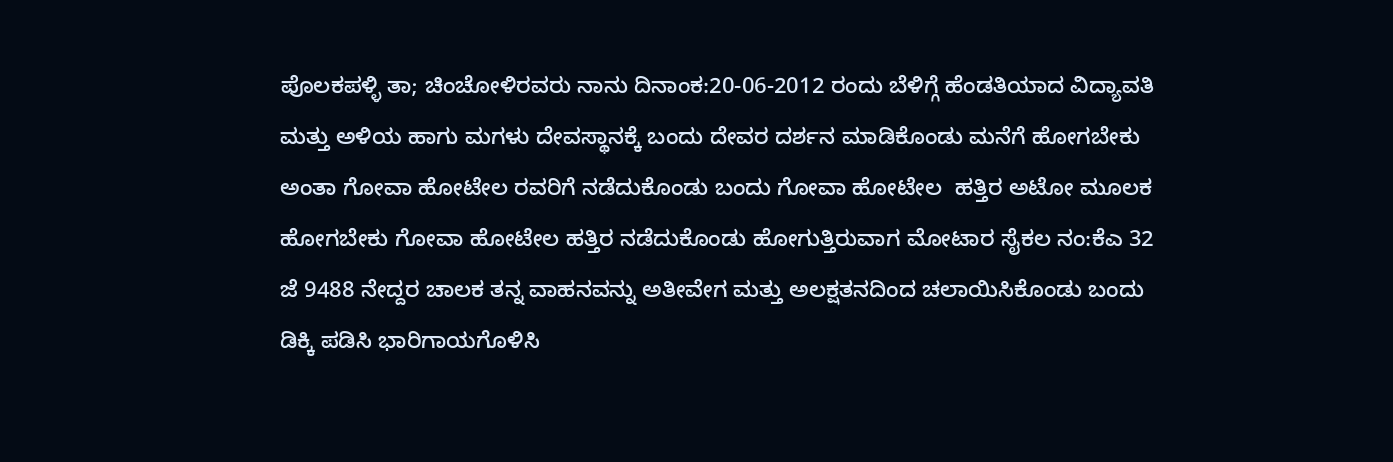ಪೊಲಕಪಳ್ಳಿ ತಾ; ಚಿಂಚೋಳಿರವರು ನಾನು ದಿನಾಂಕ:20-06-2012 ರಂದು ಬೆಳಿಗ್ಗೆ ಹೆಂಡತಿಯಾದ ವಿದ್ಯಾವತಿ ಮತ್ತು ಅಳಿಯ ಹಾಗು ಮಗಳು ದೇವಸ್ಥಾನಕ್ಕೆ ಬಂದು ದೇವರ ದರ್ಶನ ಮಾಡಿಕೊಂಡು ಮನೆಗೆ ಹೋಗಬೇಕು ಅಂತಾ ಗೋವಾ ಹೋಟೇಲ ರವರಿಗೆ ನಡೆದುಕೊಂಡು ಬಂದು ಗೋವಾ ಹೋಟೇಲ  ಹತ್ತಿರ ಅಟೋ ಮೂಲಕ ಹೋಗಬೇಕು ಗೋವಾ ಹೋಟೇಲ ಹತ್ತಿರ ನಡೆದುಕೊಂಡು ಹೋಗುತ್ತಿರುವಾಗ ಮೋಟಾರ ಸೈಕಲ ನಂ:ಕೆಎ 32 ಜೆ 9488 ನೇದ್ದರ ಚಾಲಕ ತನ್ನ ವಾಹನವನ್ನು ಅತೀವೇಗ ಮತ್ತು ಅಲಕ್ಷತನದಿಂದ ಚಲಾಯಿಸಿಕೊಂಡು ಬಂದು ಡಿಕ್ಕಿ ಪಡಿಸಿ ಭಾರಿಗಾಯಗೊಳಿಸಿ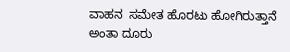ವಾಹನ  ಸಮೇತ ಹೊರಟು ಹೋಗಿರುತ್ತಾನೆ ಅಂತಾ ದೂರು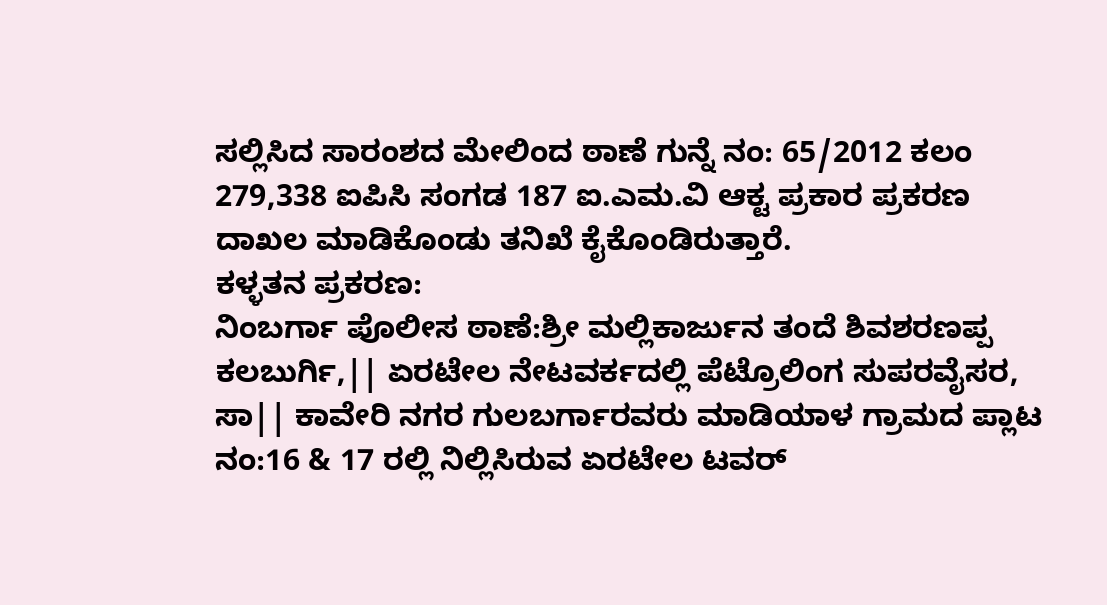ಸಲ್ಲಿಸಿದ ಸಾರಂಶದ ಮೇಲಿಂದ ಠಾಣೆ ಗುನ್ನೆ ನಂ: 65/2012 ಕಲಂ 279,338 ಐಪಿಸಿ ಸಂಗಡ 187 ಐ.ಎಮ.ವಿ ಆಕ್ಟ ಪ್ರಕಾರ ಪ್ರಕರಣ ದಾಖಲ ಮಾಡಿಕೊಂಡು ತನಿಖೆ ಕೈಕೊಂಡಿರುತ್ತಾರೆ.
ಕಳ್ಳತನ ಪ್ರಕರಣ:
ನಿಂಬರ್ಗಾ ಪೊಲೀಸ ಠಾಣೆ:ಶ್ರೀ ಮಲ್ಲಿಕಾರ್ಜುನ ತಂದೆ ಶಿವಶರಣಪ್ಪ ಕಲಬುರ್ಗಿ,|| ಏರಟೇಲ ನೇಟವರ್ಕದಲ್ಲಿ ಪೆಟ್ರೊಲಿಂಗ ಸುಪರವೈಸರ, ಸಾ|| ಕಾವೇರಿ ನಗರ ಗುಲಬರ್ಗಾರವರು ಮಾಡಿಯಾಳ ಗ್ರಾಮದ ಪ್ಲಾಟ ನಂ:16 & 17 ರಲ್ಲಿ ನಿಲ್ಲಿಸಿರುವ ಏರಟೇಲ ಟವರ್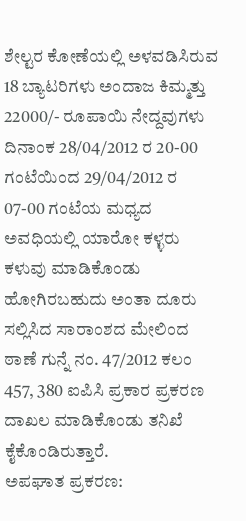ಶೇಲ್ಟರ ಕೋಣೆಯಲ್ಲಿ ಅಳವಡಿಸಿರುವ 18 ಬ್ಯಾಟರಿಗಳು ಅಂದಾಜ ಕಿಮ್ಮತ್ತು 22000/- ರೂಪಾಯಿ ನೇದ್ದವುಗಳು ದಿನಾಂಕ 28/04/2012 ರ 20-00 ಗಂಟೆಯಿಂದ 29/04/2012 ರ 07-00 ಗಂಟೆಯ ಮಧ್ಯದ ಅವಧಿಯಲ್ಲಿ ಯಾರೋ ಕಳ್ಳರು ಕಳುವು ಮಾಡಿಕೊಂಡು ಹೋಗಿರಬಹುದು ಅಂತಾ ದೂರು ಸಲ್ಲಿಸಿದ ಸಾರಾಂಶದ ಮೇಲಿಂದ ಠಾಣೆ ಗುನ್ನೆ ನಂ. 47/2012 ಕಲಂ 457, 380 ಐಪಿಸಿ ಪ್ರಕಾರ ಪ್ರಕರಣ ದಾಖಲ ಮಾಡಿಕೊಂಡು ತನಿಖೆ ಕೈಕೊಂಡಿರುತ್ತಾರೆ.
ಅಪಘಾತ ಪ್ರಕರಣ: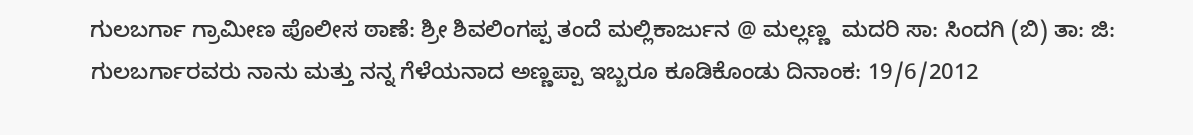ಗುಲಬರ್ಗಾ ಗ್ರಾಮೀಣ ಪೊಲೀಸ ಠಾಣೆ: ಶ್ರೀ ಶಿವಲಿಂಗಪ್ಪ ತಂದೆ ಮಲ್ಲಿಕಾರ್ಜುನ @ ಮಲ್ಲಣ್ಣ  ಮದರಿ ಸಾ: ಸಿಂದಗಿ (ಬಿ) ತಾ: ಜಿ: ಗುಲಬರ್ಗಾರವರು ನಾನು ಮತ್ತು ನನ್ನ ಗೆಳೆಯನಾದ ಅಣ್ಣಪ್ಪಾ ಇಬ್ಬರೂ ಕೂಡಿಕೊಂಡು ದಿನಾಂಕ: 19/6/2012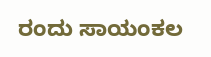ರಂದು ಸಾಯಂಕಲ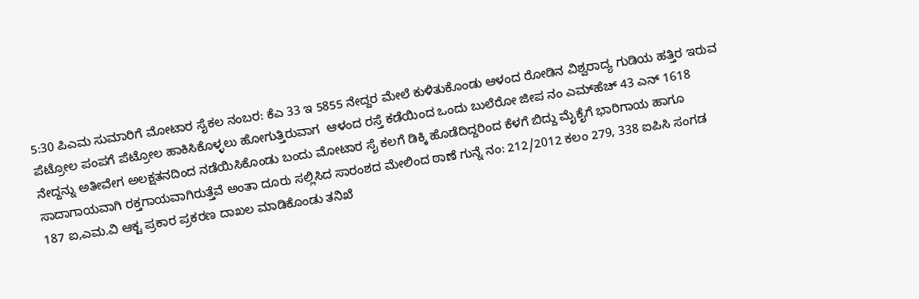5:30 ಪಿಎಮ ಸುಮಾರಿಗೆ ಮೋಟಾರ ಸೈಕಲ ನಂಬರ: ಕೆಎ 33 ಇ 5855 ನೇದ್ದರ ಮೇಲೆ ಕುಳಿತುಕೊಂಡು ಆಳಂದ ರೋಡಿನ ವಿಶ್ವರಾದ್ಯ ಗುಡಿಯ ಹತ್ತಿರ ಇರುವ ಪೆಟ್ರೋಲ ಪಂಪಗೆ ಪೆಟ್ರೋಲ ಹಾಕಿಸಿಕೊಳ್ಳಲು ಹೋಗುತ್ತಿರುವಾಗ  ಆಳಂದ ರಸ್ತೆ ಕಡೆಯಿಂದ ಒಂದು ಬುಲೆರೋ ಜೀಪ ನಂ ಎಮ್‌ಹೆಚ್‌ 43 ಎನ್‌ 1618 ನೇದ್ದನ್ನು ಅತೀವೇಗ ಅಲಕ್ಷತನದಿಂದ ನಡೆಯಿಸಿಕೊಂಡು ಬಂದು ಮೋಟಾರ ಸೈ ಕಲಗೆ ಡಿಕ್ಕಿ ಹೊಡೆದಿದ್ದರಿಂದ ಕೆಳಗೆ ಬಿದ್ದು ಮೈಕೈಗೆ ಭಾರಿಗಾಯ ಹಾಗೂ ಸಾದಾಗಾಯವಾಗಿ ರಕ್ತಗಾಯವಾಗಿರುತ್ತೆವೆ ಅಂತಾ ದೂರು ಸಲ್ಲಿಸಿದ ಸಾರಂಶದ ಮೇಲಿಂದ ಠಾಣೆ ಗುನ್ನೆ ನಂ: 212/2012 ಕಲಂ 279, 338 ಐಪಿಸಿ ಸಂಗಡ 187 ಐ,ಎಮ.ವಿ ಆಕ್ಟ ಪ್ರಕಾರ ಪ್ರಕರಣ ದಾಖಲ ಮಾಡಿಕೊಂಡು ತನಿಖೆ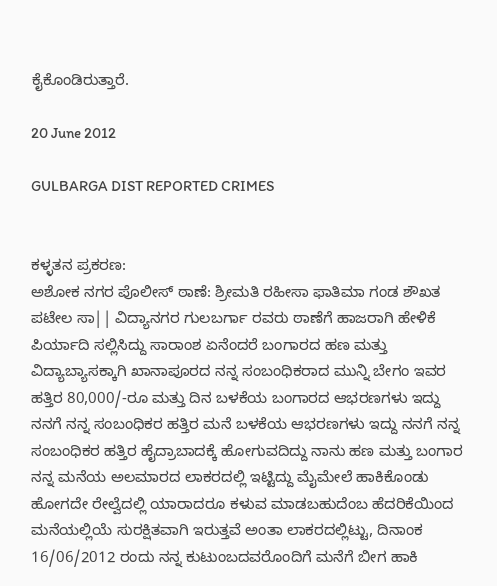ಕೈಕೊಂಡಿರುತ್ತಾರೆ.

20 June 2012

GULBARGA DIST REPORTED CRIMES


ಕಳ್ಳತನ ಪ್ರಕರಣ:
ಅಶೋಕ ನಗರ ಪೊಲೀಸ್ ಠಾಣೆ: ಶ್ರೀಮತಿ ರಹೀಸಾ ಫಾತಿಮಾ ಗಂಡ ಶೌಖತ ಪಟೇಲ ಸಾ|| ವಿದ್ಯಾನಗರ ಗುಲಬರ್ಗಾ ರವರು ಠಾಣೆಗೆ ಹಾಜರಾಗಿ ಹೇಳಿಕೆ ಪಿರ್ಯಾದಿ ಸಲ್ಲಿಸಿದ್ದು ಸಾರಾಂಶ ಏನೆಂದರೆ ಬಂಗಾರದ ಹಣ ಮತ್ತು ವಿದ್ಯಾಬ್ಯಾಸಕ್ಕಾಗಿ ಖಾನಾಪೂರದ ನನ್ನ ಸಂಬಂಧಿಕರಾದ ಮುನ್ನಿ ಬೇಗಂ ಇವರ ಹತ್ತಿರ 80,000/-ರೂ ಮತ್ತು ದಿನ ಬಳಕೆಯ ಬಂಗಾರದ ಆಭರಣಗಳು ಇದ್ದು ನನಗೆ ನನ್ನ ಸಂಬಂಧಿಕರ ಹತ್ತಿರ ಮನೆ ಬಳಕೆಯ ಆಭರಣಗಳು ಇದ್ದು ನನಗೆ ನನ್ನ ಸಂಬಂಧಿಕರ ಹತ್ತಿರ ಹೈದ್ರಾಬಾದಕ್ಕೆ ಹೋಗುವದಿದ್ದು ನಾನು ಹಣ ಮತ್ತು ಬಂಗಾರ ನನ್ನ ಮನೆಯ ಅಲಮಾರದ ಲಾಕರದಲ್ಲಿ ಇಟ್ಟಿದ್ದು ಮೈಮೇಲೆ ಹಾಕಿಕೊಂಡು ಹೋಗದೇ ರೇಲ್ವೆದಲ್ಲಿ ಯಾರಾದರೂ ಕಳುವ ಮಾಡಬಹುದೆಂಬ ಹೆದರಿಕೆಯಿಂದ ಮನೆಯಲ್ಲಿಯೆ ಸುರಕ್ಷಿತವಾಗಿ ಇರುತ್ತವೆ ಅಂತಾ ಲಾಕರದಲ್ಲಿಟ್ಟು, ದಿನಾಂಕ 16/06/2012 ರಂದು ನನ್ನ ಕುಟುಂಬದವರೊಂದಿಗೆ ಮನೆಗೆ ಬೀಗ ಹಾಕಿ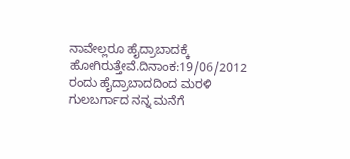ನಾವೇಲ್ಲರೂ ಹೈದ್ರಾಬಾದಕ್ಕೆ ಹೋಗಿರುತ್ತೇವೆ.ದಿನಾಂಕ:19/06/2012 ರಂದು ಹೈದ್ರಾಬಾದದಿಂದ ಮರಳಿ ಗುಲಬರ್ಗಾದ ನನ್ನ ಮನೆಗೆ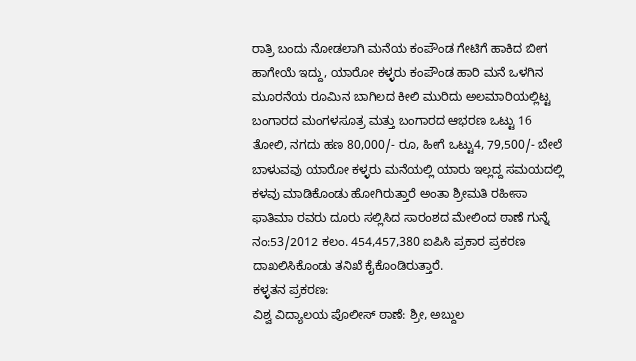ರಾತ್ರಿ ಬಂದು ನೋಡಲಾಗಿ ಮನೆಯ ಕಂಪೌಂಡ ಗೇಟಿಗೆ ಹಾಕಿದ ಬೀಗ ಹಾಗೇಯೆ ಇದ್ದು, ಯಾರೋ ಕಳ್ಳರು ಕಂಪೌಂಡ ಹಾರಿ ಮನೆ ಒಳಗಿನ ಮೂರನೆಯ ರೂಮಿನ ಬಾಗಿಲದ ಕೀಲಿ ಮುರಿದು ಅಲಮಾರಿಯಲ್ಲಿಟ್ಟ ಬಂಗಾರದ ಮಂಗಳಸೂತ್ರ ಮತ್ತು ಬಂಗಾರದ ಆಭರಣ ಒಟ್ಟು 16 ತೋಲಿ, ನಗದು ಹಣ 80,000/- ರೂ, ಹೀಗೆ ಒಟ್ಟು4, 79,500/- ಬೇಲೆ ಬಾಳುವವು ಯಾರೋ ಕಳ್ಳರು ಮನೆಯಲ್ಲಿ ಯಾರು ಇಲ್ಲದ್ದ ಸಮಯದಲ್ಲಿ ಕಳವು ಮಾಡಿಕೊಂಡು ಹೋಗಿರುತ್ತಾರೆ ಅಂತಾ ಶ್ರೀಮತಿ ರಹೀಸಾ ಫಾತಿಮಾ ರವರು ದೂರು ಸಲ್ಲಿಸಿದ ಸಾರಂಶದ ಮೇಲಿಂದ ಠಾಣೆ ಗುನ್ನೆ ನಂ:53/2012 ಕಲಂ. 454,457,380 ಐಪಿಸಿ ಪ್ರಕಾರ ಪ್ರಕರಣ ದಾಖಲಿಸಿಕೊಂಡು ತನಿಖೆ ಕೈಕೊಂಡಿರುತ್ತಾರೆ.
ಕಳ್ಳತನ ಪ್ರಕರಣ:
ವಿಶ್ವ ವಿದ್ಯಾಲಯ ಪೊಲೀಸ್ ಠಾಣೆ: ಶ್ರೀ, ಅಬ್ದುಲ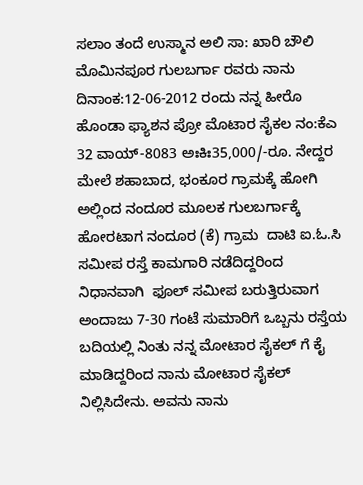ಸಲಾಂ ತಂದೆ ಉಸ್ಮಾನ ಅಲಿ ಸಾ: ಖಾರಿ ಬೌಲಿ ಮೊಮಿನಪೂರ ಗುಲಬರ್ಗಾ ರವರು ನಾನು ದಿನಾಂಕ:12-06-2012 ರಂದು ನನ್ನ ಹೀರೊ ಹೊಂಡಾ ಫ್ಯಾಶನ ಪ್ರೋ ಮೊಟಾರ ಸೈಕಲ ನಂ:ಕೆಎ 32 ವಾಯ್-8083 ಅಃಕಿಃ35,000/-ರೂ. ನೇದ್ದರ  ಮೇಲೆ ಶಹಾಬಾದ, ಭಂಕೂರ ಗ್ರಾಮಕ್ಕೆ ಹೋಗಿ ಅಲ್ಲಿಂದ ನಂದೂರ ಮೂಲಕ ಗುಲಬರ್ಗಾಕ್ಕೆ ಹೋರಟಾಗ ನಂದೂರ (ಕೆ) ಗ್ರಾಮ  ದಾಟಿ ಐ.ಓ.ಸಿ ಸಮೀಪ ರಸ್ತೆ ಕಾಮಗಾರಿ ನಡೆದಿದ್ದರಿಂದ ನಿಧಾನವಾಗಿ  ಫೂಲ್ ಸಮೀಪ ಬರುತ್ತಿರುವಾಗ ಅಂದಾಜು 7-30 ಗಂಟೆ ಸುಮಾರಿಗೆ ಒಬ್ಬನು ರಸ್ತೆಯ ಬದಿಯಲ್ಲಿ ನಿಂತು ನನ್ನ ಮೋಟಾರ ಸೈಕಲ್ ಗೆ ಕೈ ಮಾಡಿದ್ದರಿಂದ ನಾನು ಮೋಟಾರ ಸೈಕಲ್ ನಿಲ್ಲಿಸಿದೇನು. ಅವನು ನಾನು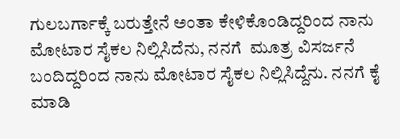ಗುಲಬರ್ಗಾಕ್ಕೆ ಬರುತ್ತೇನೆ ಅಂತಾ ಕೇಳಿಕೊಂಡಿದ್ದರಿಂದ ನಾನು ಮೋಟಾರ ಸೈಕಲ ನಿಲ್ಲಿಸಿದೆನು, ನನಗೆ  ಮೂತ್ರ ವಿಸರ್ಜನೆ ಬಂದಿದ್ದರಿಂದ ನಾನು ಮೋಟಾರ ಸೈಕಲ ನಿಲ್ಲಿಸಿದ್ದೆನು. ನನಗೆ ಕೈ ಮಾಡಿ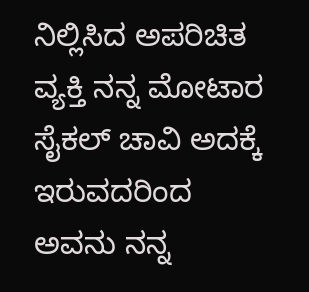ನಿಲ್ಲಿಸಿದ ಅಪರಿಚಿತ ವ್ಯಕ್ತಿ ನನ್ನ ಮೋಟಾರ ಸೈಕಲ್ ಚಾವಿ ಅದಕ್ಕೆ ಇರುವದರಿಂದ  ಅವನು ನನ್ನ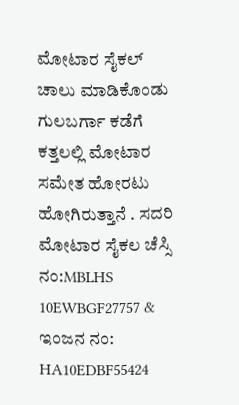ಮೋಟಾರ ಸೈಕಲ್ ಚಾಲು ಮಾಡಿಕೊಂಡು ಗುಲಬರ್ಗಾ ಕಡೆಗೆ ಕತ್ತಲಲ್ಲಿ ಮೋಟಾರ ಸಮೇತ ಹೋರಟು ಹೋಗಿರುತ್ತಾನೆ . ಸದರಿ ಮೋಟಾರ ಸೈಕಲ ಚೆಸ್ಸಿ ನಂ:MBLHS 10EWBGF27757 & ಇಂಜನ ನಂ: HA10EDBF55424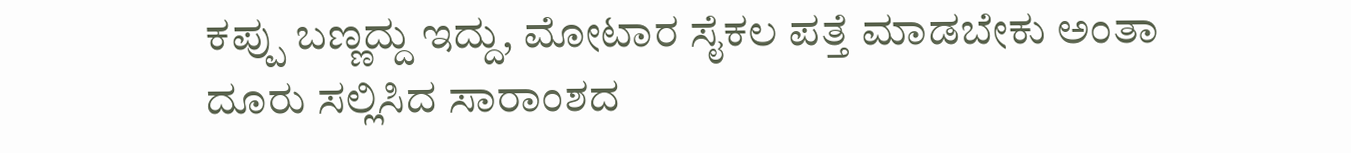ಕಪ್ಪು ಬಣ್ಣದ್ದು ಇದ್ದು, ಮೋಟಾರ ಸೈಕಲ ಪತ್ತೆ ಮಾಡಬೇಕು ಅಂತಾ ದೂರು ಸಲ್ಲಿಸಿದ ಸಾರಾಂಶದ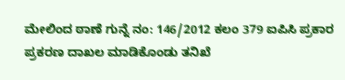ಮೇಲಿಂದ ಠಾಣೆ ಗುನ್ನೆ ನಂ: 146/2012 ಕಲಂ 379 ಐಪಿಸಿ ಪ್ರಕಾರ ಪ್ರಕರಣ ದಾಖಲ ಮಾಡಿಕೊಂಡು ತನಿಖೆ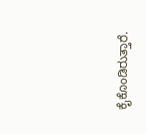ಕೈಕೊಂಡಿರುತ್ತಾರೆ.